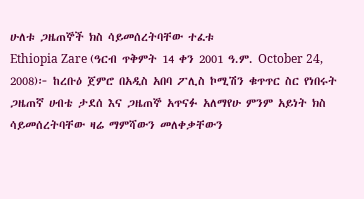ሁለቱ ጋዜጠኞች ክስ ሳይመሰረትባቸው ተፈቱ
Ethiopia Zare (ዓርብ ጥቅምት 14 ቀን 2001 ዓ.ም. October 24, 2008)፦ ከረቡዕ ጀምሮ በአዲስ አበባ ፖሊስ ኮሚሽን ቁጥጥር ስር የነበሩት ጋዜጠኛ ሀብቴ ታደሰ እና ጋዜጠኞ አጥናፉ አለማየሁ ምንም አይነት ክስ ሳይመሰረትባቸው ዛሬ ማምሻውን መለቀቃቸውን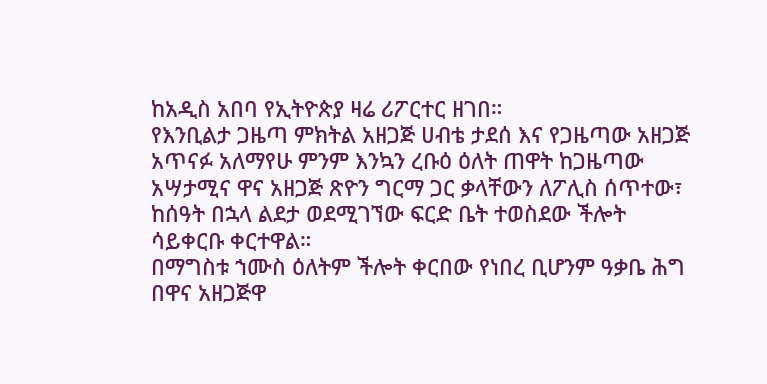ከአዲስ አበባ የኢትዮጵያ ዛሬ ሪፖርተር ዘገበ።
የእንቢልታ ጋዜጣ ምክትል አዘጋጅ ሀብቴ ታደሰ እና የጋዜጣው አዘጋጅ አጥናፉ አለማየሁ ምንም እንኳን ረቡዕ ዕለት ጠዋት ከጋዜጣው አሣታሚና ዋና አዘጋጅ ጽዮን ግርማ ጋር ቃላቸውን ለፖሊስ ሰጥተው፣ ከሰዓት በኋላ ልደታ ወደሚገኘው ፍርድ ቤት ተወስደው ችሎት ሳይቀርቡ ቀርተዋል።
በማግስቱ ኀሙስ ዕለትም ችሎት ቀርበው የነበረ ቢሆንም ዓቃቤ ሕግ በዋና አዘጋጅዋ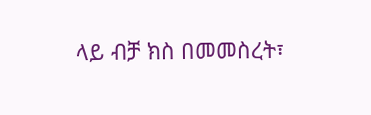ላይ ብቻ ክስ በመመስረት፣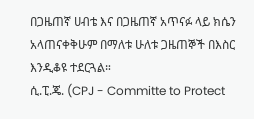በጋዜጠኛ ሀብቴ እና በጋዜጠኛ አጥናፉ ላይ ክሴን አላጠናቀቅሁም በማለቱ ሁለቱ ጋዜጠኞች በእስር እንዲቆዩ ተደርጓል።
ሲ.ፒ.ጄ. (CPJ - Committe to Protect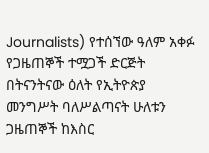Journalists) የተሰኘው ዓለም አቀፉ የጋዜጠኞች ተሟጋች ድርጅት በትናንትናው ዕለት የኢትዮጵያ መንግሥት ባለሥልጣናት ሁለቱን ጋዜጠኞች ከእስር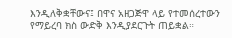እንዲለቅቋቸውና፤ በዋና አዘጋጅዋ ላይ የተመሰረተውን የማይረባ ክስ ውድቅ እንዲያደርጉት ጠይቋል።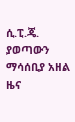ሲ.ፒ.ጄ. ያወጣውን ማሳሰቢያ አዘል ዜና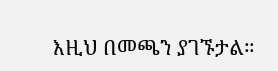እዚህ በመጫን ያገኙታል።